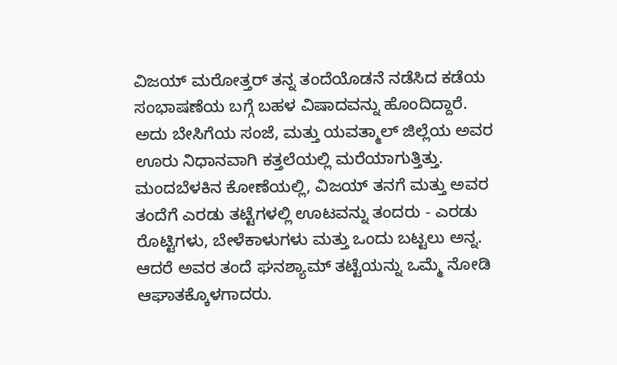ವಿಜಯ್ ಮರೋತ್ತರ್ ತನ್ನ ತಂದೆಯೊಡನೆ ನಡೆಸಿದ ಕಡೆಯ ಸಂಭಾಷಣೆಯ ಬಗ್ಗೆ ಬಹಳ ವಿಷಾದವನ್ನು ಹೊಂದಿದ್ದಾರೆ.
ಅದು ಬೇಸಿಗೆಯ ಸಂಜೆ, ಮತ್ತು ಯವತ್ಮಾಲ್ ಜಿಲ್ಲೆಯ ಅವರ ಊರು ನಿಧಾನವಾಗಿ ಕತ್ತಲೆಯಲ್ಲಿ ಮರೆಯಾಗುತ್ತಿತ್ತು. ಮಂದಬೆಳಕಿನ ಕೋಣೆಯಲ್ಲಿ, ವಿಜಯ್ ತನಗೆ ಮತ್ತು ಅವರ ತಂದೆಗೆ ಎರಡು ತಟ್ಟೆಗಳಲ್ಲಿ ಊಟವನ್ನು ತಂದರು - ಎರಡು ರೊಟ್ಟಿಗಳು, ಬೇಳೆಕಾಳುಗಳು ಮತ್ತು ಒಂದು ಬಟ್ಟಲು ಅನ್ನ.
ಆದರೆ ಅವರ ತಂದೆ ಘನಶ್ಯಾಮ್ ತಟ್ಟೆಯನ್ನು ಒಮ್ಮೆ ನೋಡಿ ಆಘಾತಕ್ಕೊಳಗಾದರು.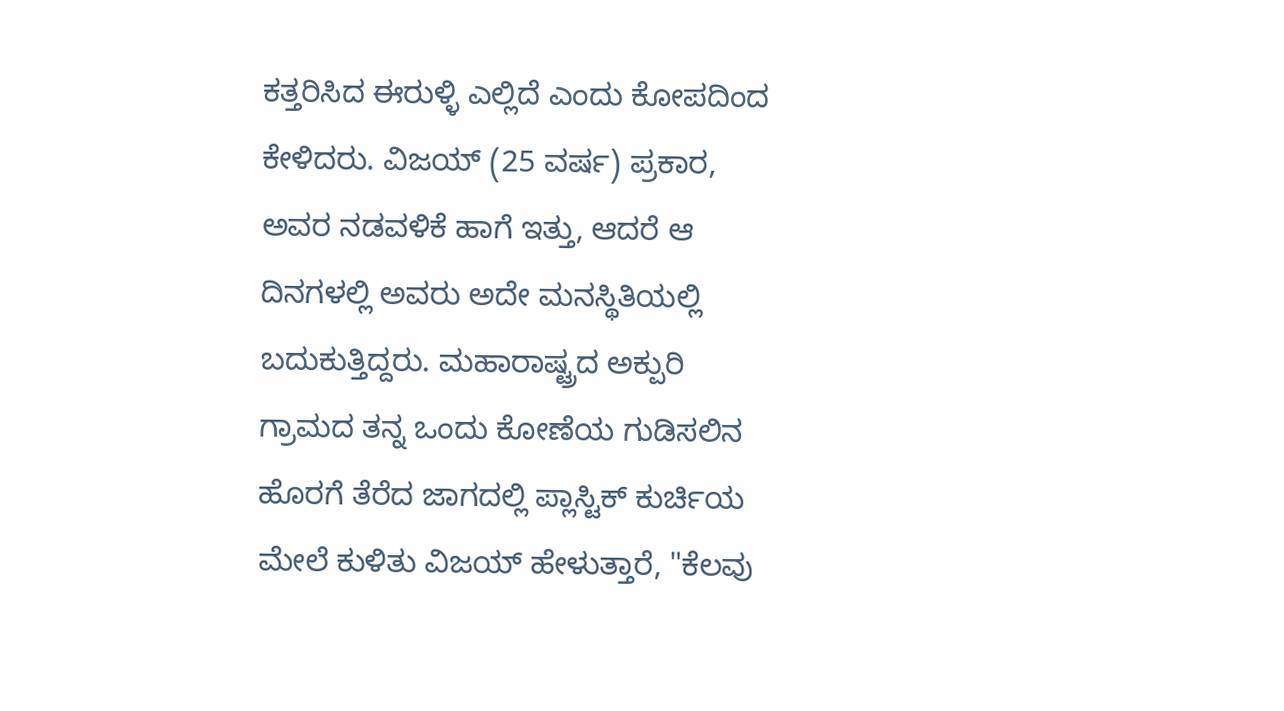ಕತ್ತರಿಸಿದ ಈರುಳ್ಳಿ ಎಲ್ಲಿದೆ ಎಂದು ಕೋಪದಿಂದ ಕೇಳಿದರು. ವಿಜಯ್ (25 ವರ್ಷ) ಪ್ರಕಾರ, ಅವರ ನಡವಳಿಕೆ ಹಾಗೆ ಇತ್ತು, ಆದರೆ ಆ ದಿನಗಳಲ್ಲಿ ಅವರು ಅದೇ ಮನಸ್ಥಿತಿಯಲ್ಲಿ ಬದುಕುತ್ತಿದ್ದರು. ಮಹಾರಾಷ್ಟ್ರದ ಅಕ್ಪುರಿ ಗ್ರಾಮದ ತನ್ನ ಒಂದು ಕೋಣೆಯ ಗುಡಿಸಲಿನ ಹೊರಗೆ ತೆರೆದ ಜಾಗದಲ್ಲಿ ಪ್ಲಾಸ್ಟಿಕ್ ಕುರ್ಚಿಯ ಮೇಲೆ ಕುಳಿತು ವಿಜಯ್ ಹೇಳುತ್ತಾರೆ, "ಕೆಲವು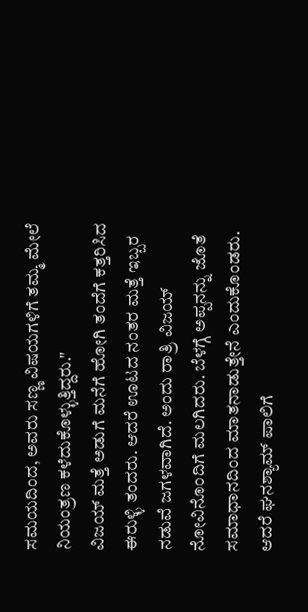ಸಮಯದಿಂದ, ಅವರು ಸಣ್ಣ ವಿಷಯಗಳಿಗೆ ತಮ್ಮ ಮೇಲೆ ನಿಯಂತ್ರಣ ಕಳೆದುಕೊಳ್ಳುತ್ತಿದ್ದರು."
ವಿಜಯ್ ಮತ್ತೆ ಅಡುಗೆ ಮನೆಗೆ ಹೋಗಿ ತಂದೆಗೆ ಕತ್ತರಿಸಿದ ಈರುಳ್ಳಿ ತಂದರು. ಆದರೆ ಊಟದ ನಂತರ ಮತ್ತೆ ಇಬ್ಬರ ನಡುವೆ ಜಗಳವಾಗಿದೆ. ಅಂದು ರಾತ್ರಿ ವಿಜಯ್ ನೋವಿನೊಂದಿಗೆ ಮಲಗಿದರು. ಬೆಳಗ್ಗೆ ಅಪ್ಪನನ್ನು ಜೊತೆ ಸಮಾಧಾನದಿಂದ ಮಾತನಾಡುತ್ತೇನೆ ಎಂದುಕೊಂಡರು.
ಆದರೆ ಘನಶ್ಯಾಮ್ ಪಾಲಿಗೆ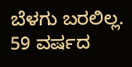ಬೆಳಗು ಬರಲಿಲ್ಲ.
59 ವರ್ಷದ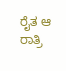ರೈತ ಆ ರಾತ್ರಿ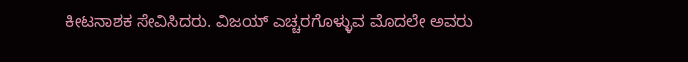ಕೀಟನಾಶಕ ಸೇವಿಸಿದರು. ವಿಜಯ್ ಎಚ್ಚರಗೊಳ್ಳುವ ಮೊದಲೇ ಅವರು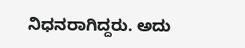ನಿಧನರಾಗಿದ್ದರು. ಅದು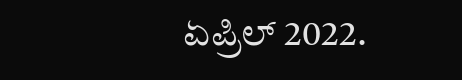ಏಪ್ರಿಲ್ 2022.